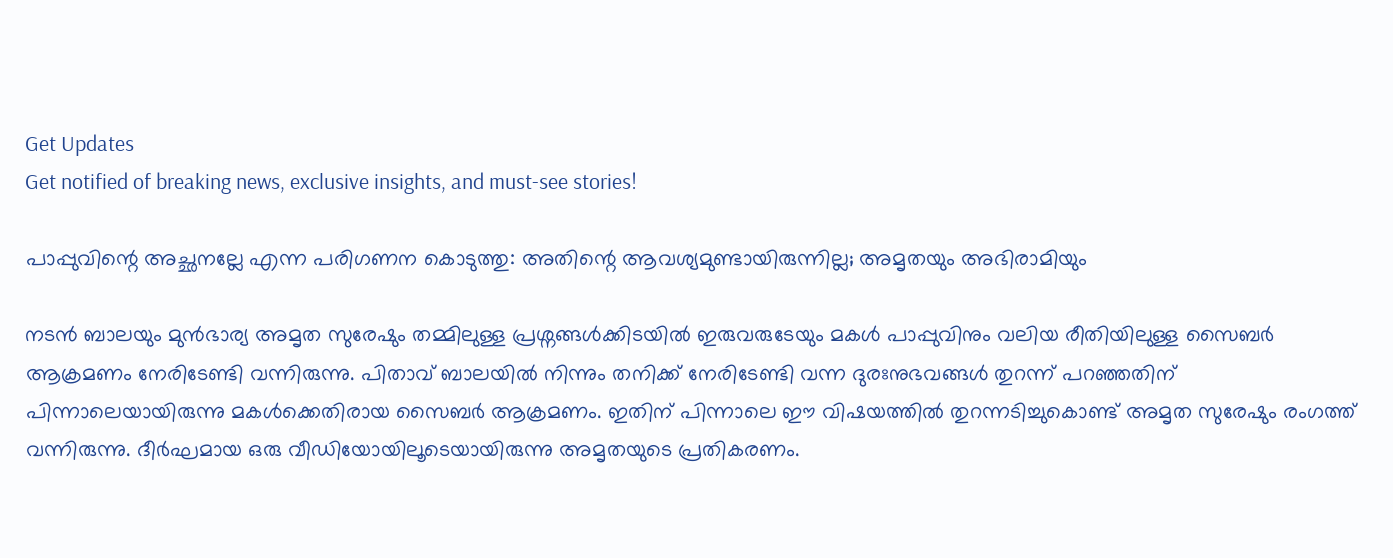Get Updates
Get notified of breaking news, exclusive insights, and must-see stories!

പാപ്പുവിന്റെ അച്ഛനല്ലേ എന്ന പരിഗണന കൊടുത്തു: അതിന്റെ ആവശ്യമുണ്ടായിരുന്നില്ല; അമൃതയും അഭിരാമിയും

നടന്‍ ബാലയും മുന്‍ഭാര്യ അമൃത സുരേഷും തമ്മിലുള്ള പ്രശ്നങ്ങള്‍ക്കിടയില്‍ ഇരുവരുടേയും മകള്‍ പാപ്പുവിനും വലിയ രീതിയിലുള്ള സൈബർ ആക്രമണം നേരിടേണ്ടി വന്നിരുന്നു. പിതാവ് ബാലയില്‍ നിന്നും തനിക്ക് നേരിടേണ്ടി വന്ന ദുരഃനുഭവങ്ങള്‍ തുറന്ന് പറഞ്ഞതിന് പിന്നാലെയായിരുന്നു മകള്‍ക്കെതിരായ സൈബർ ആക്രമണം. ഇതിന് പിന്നാലെ ഈ വിഷയത്തില്‍ തുറന്നടിച്ചുകൊണ്ട് അമൃത സുരേഷും രംഗത്ത് വന്നിരുന്നു. ദീർഘമായ ഒരു വീഡിയോയിലൂടെയായിരുന്നു അമൃതയുടെ പ്രതികരണം.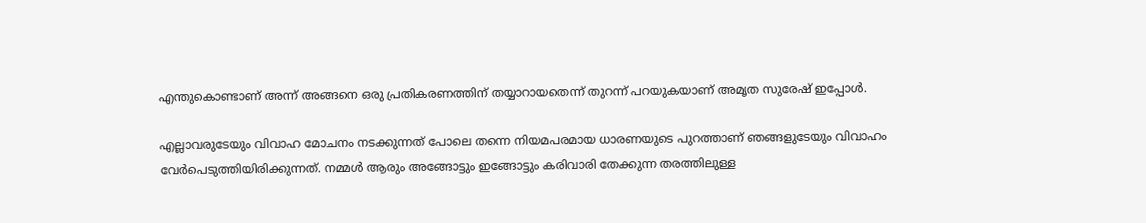എന്തുകൊണ്ടാണ് അന്ന് അങ്ങനെ ഒരു പ്രതികരണത്തിന് തയ്യാറായതെന്ന് തുറന്ന് പറയുകയാണ് അമൃത സുരേഷ് ഇപ്പോള്‍.

എല്ലാവരുടേയും വിവാഹ മോചനം നടക്കുന്നത് പോലെ തന്നെ നിയമപരമായ ധാരണയുടെ പുറത്താണ് ഞങ്ങളുടേയും വിവാഹം വേർപെടുത്തിയിരിക്കുന്നത്. നമ്മള്‍ ആരും അങ്ങോട്ടും ഇങ്ങോട്ടും കരിവാരി തേക്കുന്ന തരത്തിലുള്ള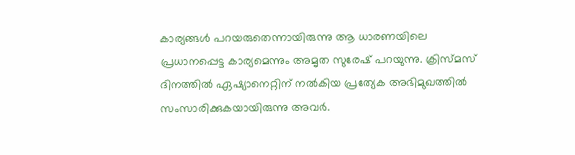കാര്യങ്ങള്‍ പറയരുതെന്നായിരുന്നു ആ ധാരണയിലെ പ്രധാനപ്പെട്ട കാര്യമെന്നും അമൃത സുരേഷ് പറയുന്നു. ക്രിസ്മസ് ദിനത്തില്‍ ഏഷ്യാനെറ്റിന് നല്‍കിയ പ്രത്യേക അഭിമുഖത്തില്‍ സംസാരിക്കുകയായിരുന്നു അവർ.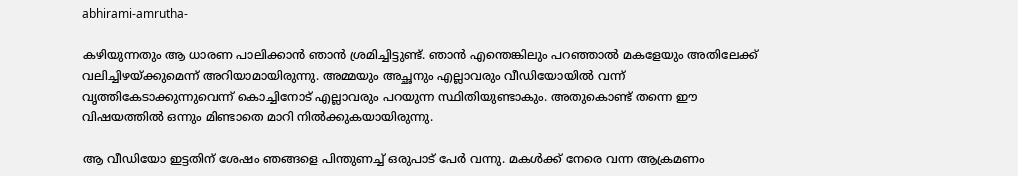abhirami-amrutha-

കഴിയുന്നതും ആ ധാരണ പാലിക്കാന്‍ ഞാന്‍ ശ്രമിച്ചിട്ടുണ്ട്. ഞാന്‍ എന്തെങ്കിലും പറഞ്ഞാല്‍ മകളേയും അതിലേക്ക് വലിച്ചിഴയ്ക്കുമെന്ന് അറിയാമായിരുന്നു. അമ്മയും അച്ഛനും എല്ലാവരും വീഡിയോയില്‍ വന്ന് വൃത്തികേടാക്കുന്നുവെന്ന് കൊച്ചിനോട് എല്ലാവരും പറയുന്ന സ്ഥിതിയുണ്ടാകും. അതുകൊണ്ട് തന്നെ ഈ വിഷയത്തില്‍ ഒന്നും മിണ്ടാതെ മാറി നില്‍ക്കുകയായിരുന്നു.

ആ വീഡിയോ ഇട്ടതിന് ശേഷം ഞങ്ങളെ പിന്തുണച്ച് ഒരുപാട് പേർ വന്നു. മകള്‍ക്ക് നേരെ വന്ന ആക്രമണം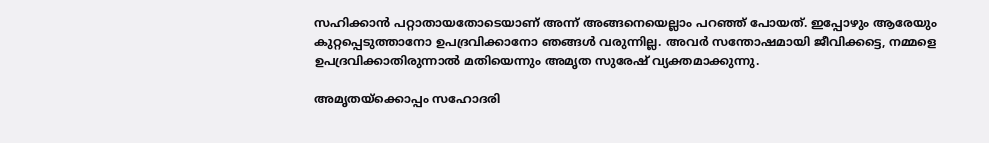സഹിക്കാന്‍ പറ്റാതായതോടെയാണ് അന്ന് അങ്ങനെയെല്ലാം പറഞ്ഞ് പോയത്. ഇപ്പോഴും ആരേയും കുറ്റപ്പെടുത്താനോ ഉപദ്രവിക്കാനോ ഞങ്ങള്‍ വരുന്നില്ല. അവർ സന്തോഷമായി ജീവിക്കട്ടെ, നമ്മളെ ഉപദ്രവിക്കാതിരുന്നാല്‍ മതിയെന്നും അമൃത സുരേഷ് വ്യക്തമാക്കുന്നു.

അമൃതയ്ക്കൊപ്പം സഹോദരി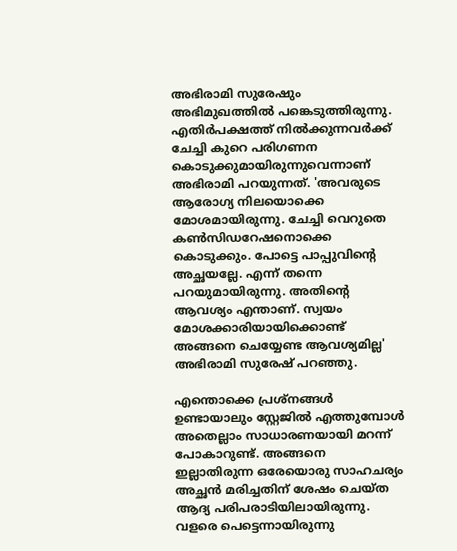അഭിരാമി സുരേഷും അഭിമുഖത്തില്‍ പങ്കെടുത്തിരുന്നു. എതിർപക്ഷത്ത് നില്‍ക്കുന്നവർക്ക് ചേച്ചി കുറെ പരിഗണന കൊടുക്കുമായിരുന്നുവെന്നാണ് അഭിരാമി പറയുന്നത്. 'അവരുടെ ആരോഗ്യ നിലയൊക്കെ മോശമായിരുന്നു. ചേച്ചി വെറുതെ കണ്‍സിഡറേഷനൊക്കെ കൊടുക്കും. പോട്ടെ പാപ്പുവിന്റെ അച്ഛയല്ലേ. എന്ന് തന്നെ പറയുമായിരുന്നു. അതിന്റെ ആവശ്യം എന്താണ്. സ്വയം മോശക്കാരിയായിക്കൊണ്ട് അങ്ങനെ ചെയ്യേണ്ട ആവശ്യമില്ല' അഭിരാമി സുരേഷ് പറഞ്ഞു.

എന്തൊക്കെ പ്രശ്നങ്ങള്‍ ഉണ്ടായാലും സ്റ്റേജില്‍ എത്തുമ്പോള്‍ അതെല്ലാം സാധാരണയായി മറന്ന് പോകാറുണ്ട്. അങ്ങനെ ഇല്ലാതിരുന്ന ഒരേയൊരു സാഹചര്യം അച്ഛന്‍ മരിച്ചതിന് ശേഷം ചെയ്ത ആദ്യ പരിപരാടിയിലായിരുന്നു. വളരെ പെട്ടെന്നായിരുന്നു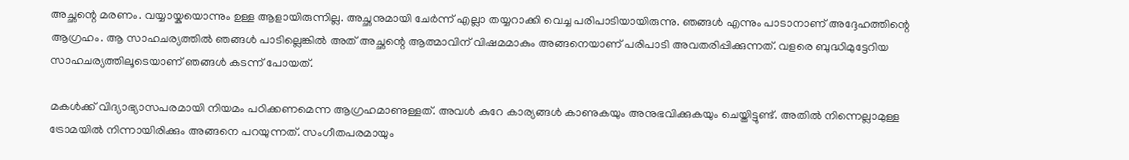അച്ഛന്റെ മരണം. വയ്യായ്കയൊന്നും ഉള്ള ആളായിരുന്നില്ല. അച്ഛനുമായി ചേർന്ന് എല്ലാ തയ്യറാക്കി വെച്ച പരിപാടിയായിരുന്നു. ഞങ്ങള്‍ എന്നും പാടാനാണ് അദ്ദേഹത്തിന്റെ ആഗ്രഹം. ആ സാഹചര്യത്തില്‍ ഞങ്ങള്‍ പാടില്ലെങ്കില്‍ അത് അച്ഛന്റെ ആത്മാവിന് വിഷമമാകും അങ്ങനെയാണ് പരിപാടി അവതരിപ്പിക്കുന്നത്. വളരെ ബുദ്ധിമുട്ടേറിയ സാഹചര്യത്തിലൂടെയാണ് ഞങ്ങള്‍ കടന്ന് പോയത്.

മകള്‍ക്ക് വിദ്യാഭ്യാസപരമായി നിയമം പഠിക്കണമെന്ന ആഗ്രഹമാണുള്ളത്. അവള്‍ കുറേ കാര്യങ്ങള്‍ കാണുകയും അനുഭവിക്കുകയും ചെയ്തിട്ടുണ്ട്. അതില്‍ നിന്നെല്ലാമുള്ള ട്രോമയില്‍ നിന്നായിരിക്കും അങ്ങനെ പറയുന്നത്. സംഗീതപരമായും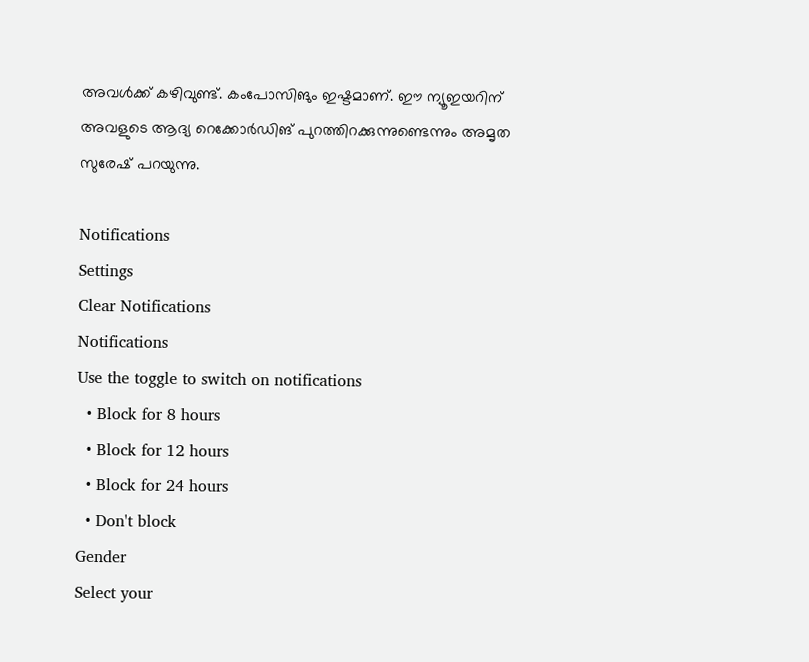അവള്‍ക്ക് കഴിവുണ്ട്. കംപോസിങും ഇഷ്ടമാണ്. ഈ ന്യൂഇയറിന് അവളുടെ ആദ്യ റെക്കോർഡിങ് പുറത്തിറക്കുന്നുണ്ടെന്നും അമൃത സുരേഷ് പറയുന്നു.

Notifications
Settings
Clear Notifications
Notifications
Use the toggle to switch on notifications
  • Block for 8 hours
  • Block for 12 hours
  • Block for 24 hours
  • Don't block
Gender
Select your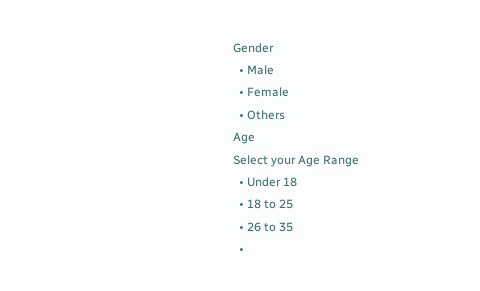Gender
  • Male
  • Female
  • Others
Age
Select your Age Range
  • Under 18
  • 18 to 25
  • 26 to 35
  •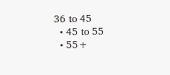36 to 45
  • 45 to 55
  • 55+